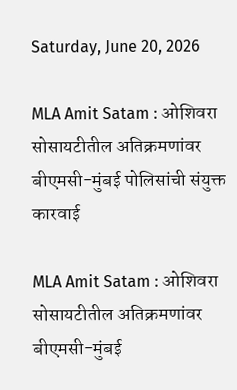Saturday, June 20, 2026

MLA Amit Satam : ओशिवरा सोसायटीतील अतिक्रमणांवर बीएमसी-मुंबई पोलिसांची संयुक्त कारवाई

MLA Amit Satam : ओशिवरा सोसायटीतील अतिक्रमणांवर बीएमसी-मुंबई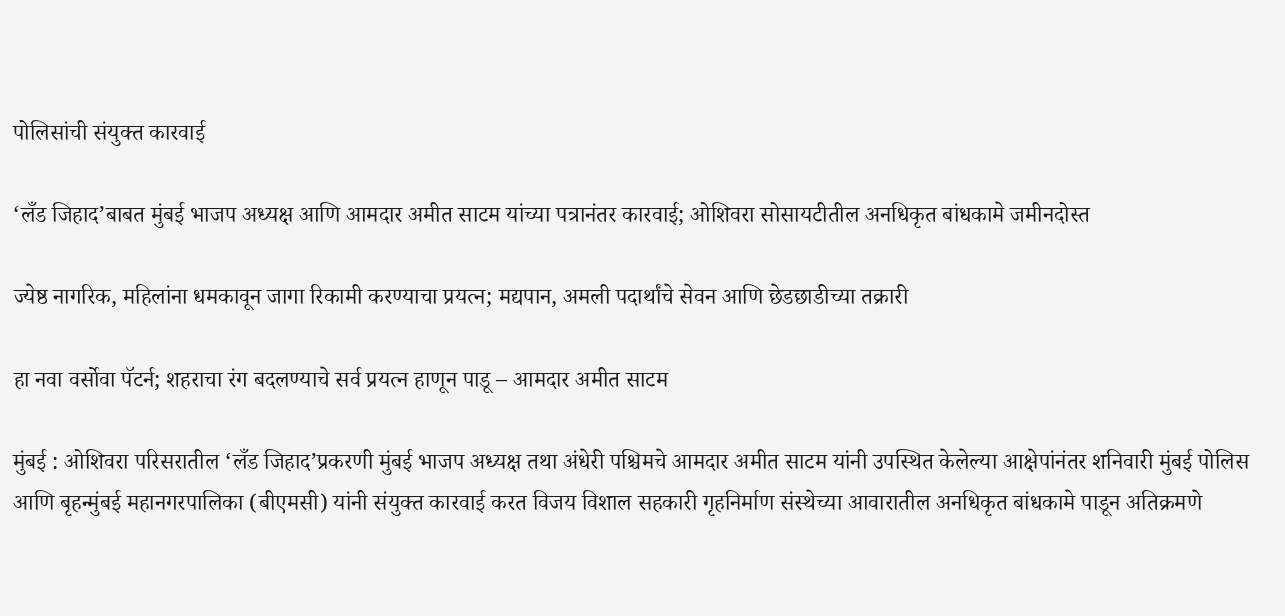पोलिसांची संयुक्त कारवाई

‘लँड जिहाद’बाबत मुंबई भाजप अध्यक्ष आणि आमदार अमीत साटम यांच्या पत्रानंतर कारवाई; ओशिवरा सोसायटीतील अनधिकृत बांधकामे जमीनदोस्त

ज्येष्ठ नागरिक, महिलांना धमकावून जागा रिकामी करण्याचा प्रयत्न; मद्यपान, अमली पदार्थांचे सेवन आणि छेडछाडीच्या तक्रारी

हा नवा वर्सोवा पॅटर्न; शहराचा रंग बदलण्याचे सर्व प्रयत्न हाणून पाडू – आमदार अमीत साटम

मुंबई : ओशिवरा परिसरातील ‘लँड जिहाद’प्रकरणी मुंबई भाजप अध्यक्ष तथा अंधेरी पश्चिमचे आमदार अमीत साटम यांनी उपस्थित केलेल्या आक्षेपांनंतर शनिवारी मुंबई पोलिस आणि बृहन्मुंबई महानगरपालिका (बीएमसी) यांनी संयुक्त कारवाई करत विजय विशाल सहकारी गृहनिर्माण संस्थेच्या आवारातील अनधिकृत बांधकामे पाडून अतिक्रमणे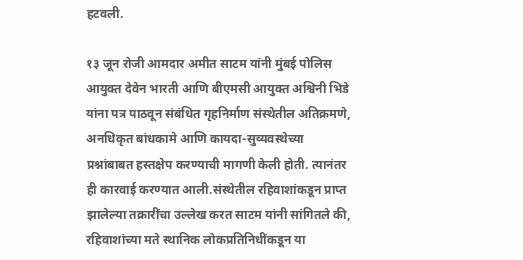हटवली.

१३ जून रोजी आमदार अमीत साटम यांनी मुंबई पोलिस आयुक्त देवेन भारती आणि बीएमसी आयुक्त अश्विनी भिडे यांना पत्र पाठवून संबंधित गृहनिर्माण संस्थेतील अतिक्रमणे, अनधिकृत बांधकामे आणि कायदा-सुव्यवस्थेच्या प्रश्नांबाबत हस्तक्षेप करण्याची मागणी केली होती. त्यानंतर ही कारवाई करण्यात आली.संस्थेतील रहिवाशांकडून प्राप्त झालेल्या तक्रारींचा उल्लेख करत साटम यांनी सांगितले की, रहिवाशांच्या मते स्थानिक लोकप्रतिनिधींकडून या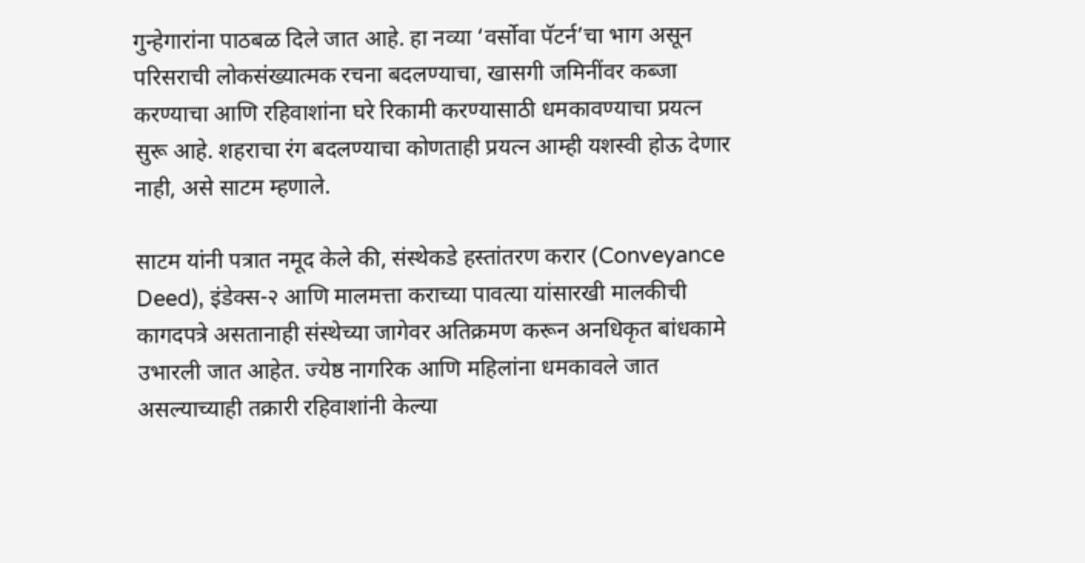गुन्हेगारांना पाठबळ दिले जात आहे. हा नव्या ‘वर्सोवा पॅटर्न’चा भाग असून परिसराची लोकसंख्यात्मक रचना बदलण्याचा, खासगी जमिनींवर कब्जा करण्याचा आणि रहिवाशांना घरे रिकामी करण्यासाठी धमकावण्याचा प्रयत्न सुरू आहे. शहराचा रंग बदलण्याचा कोणताही प्रयत्न आम्ही यशस्वी होऊ देणार नाही, असे साटम म्हणाले.

साटम यांनी पत्रात नमूद केले की, संस्थेकडे हस्तांतरण करार (Conveyance Deed), इंडेक्स-२ आणि मालमत्ता कराच्या पावत्या यांसारखी मालकीची कागदपत्रे असतानाही संस्थेच्या जागेवर अतिक्रमण करून अनधिकृत बांधकामे उभारली जात आहेत. ज्येष्ठ नागरिक आणि महिलांना धमकावले जात असल्याच्याही तक्रारी रहिवाशांनी केल्या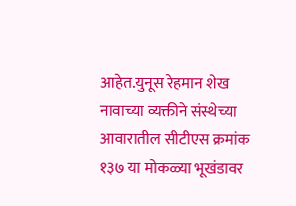आहेत.युनूस रेहमान शेख नावाच्या व्यक्तीने संस्थेच्या आवारातील सीटीएस क्रमांक १३७ या मोकळ्या भूखंडावर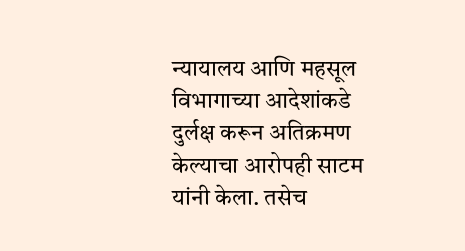न्यायालय आणि महसूल विभागाच्या आदेशांकडे दुर्लक्ष करून अतिक्रमण केल्याचा आरोपही साटम यांनी केला. तसेच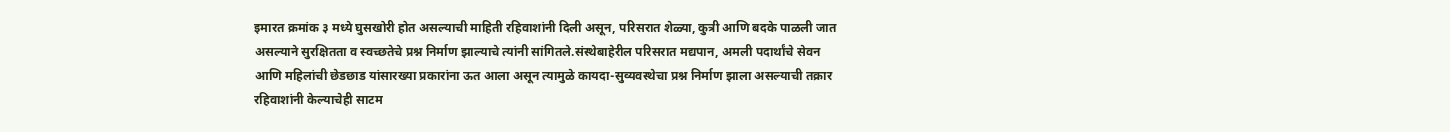इमारत क्रमांक ३ मध्ये घुसखोरी होत असल्याची माहिती रहिवाशांनी दिली असून, परिसरात शेळ्या, कुत्री आणि बदके पाळली जात असल्याने सुरक्षितता व स्वच्छतेचे प्रश्न निर्माण झाल्याचे त्यांनी सांगितले.संस्थेबाहेरील परिसरात मद्यपान, अमली पदार्थांचे सेवन आणि महिलांची छेडछाड यांसारख्या प्रकारांना ऊत आला असून त्यामुळे कायदा-सुव्यवस्थेचा प्रश्न निर्माण झाला असल्याची तक्रार रहिवाशांनी केल्याचेही साटम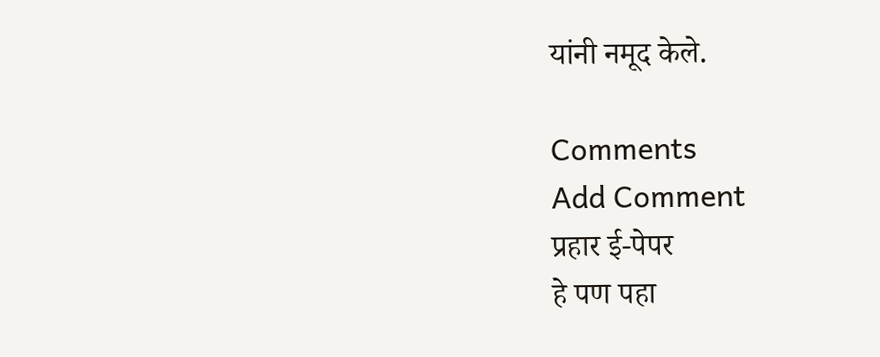यांनी नमूद केले.

Comments
Add Comment
प्रहार ई-पेपर
हे पण पहा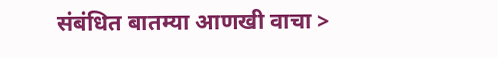संबंधित बातम्या आणखी वाचा >